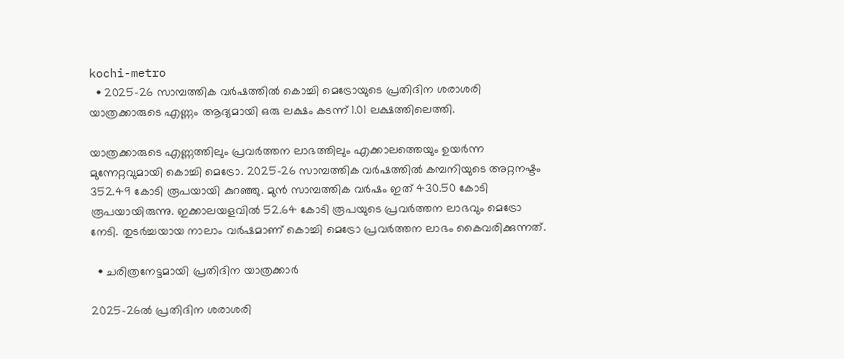kochi-metro
  • 2025-26 സാമ്പത്തിക വർഷത്തിൽ കൊച്ചി മെട്രോയുടെ പ്രതിദിന ശരാശരി യാത്രക്കാരുടെ എണ്ണം ആദ്യമായി ഒരു ലക്ഷം കടന്ന് 1.01 ലക്ഷത്തിലെത്തി.

യാത്രക്കാരുടെ എണ്ണത്തിലും പ്രവർത്തന ലാഭത്തിലും എക്കാലത്തെയും ഉയർന്ന മുന്നേറ്റവുമായി കൊച്ചി മെട്രോ. 2025-26 സാമ്പത്തിക വർഷത്തിൽ കമ്പനിയുടെ അറ്റനഷ്ടം 352.49 കോടി രൂപയായി കുറഞ്ഞു. മുൻ സാമ്പത്തിക വർഷം ഇത് 430.50 കോടി രൂപയായിരുന്നു. ഇക്കാലയളവിൽ 52.64 കോടി രൂപയുടെ പ്രവർത്തന ലാഭവും മെട്രോ നേടി. തുടർച്ചയായ നാലാം വർഷമാണ് കൊച്ചി മെട്രോ പ്രവർത്തന ലാഭം കൈവരിക്കുന്നത്.

  • ചരിത്രനേട്ടമായി പ്രതിദിന യാത്രക്കാർ

2025-26ൽ പ്രതിദിന ശരാശരി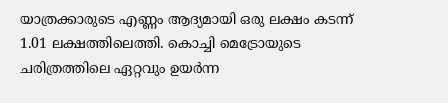യാത്രക്കാരുടെ എണ്ണം ആദ്യമായി ഒരു ലക്ഷം കടന്ന് 1.01 ലക്ഷത്തിലെത്തി. കൊച്ചി മെട്രോയുടെ ചരിത്രത്തിലെ ഏറ്റവും ഉയർന്ന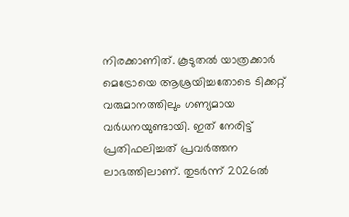നിരക്കാണിത്. കൂടുതൽ യാത്രക്കാർ മെട്രോയെ ആശ്രയിച്ചതോടെ ടിക്കറ്റ് വരുമാനത്തിലും ഗണ്യമായ വർധനയുണ്ടായി. ഇത് നേരിട്ട് പ്രതിഫലിച്ചത് പ്രവർത്തന ലാഭത്തിലാണ്. തുടർന്ന് 2026ൽ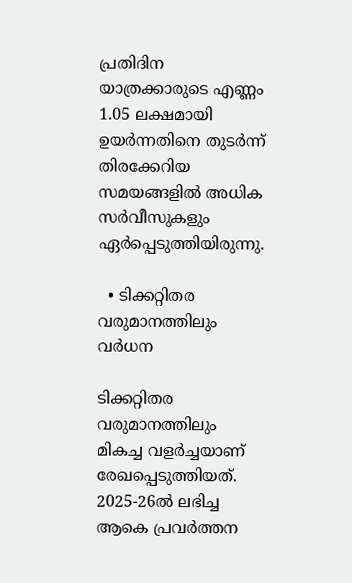പ്രതിദിന യാത്രക്കാരുടെ എണ്ണം 1.05 ലക്ഷമായി ഉയർന്നതിനെ തുടർന്ന് തിരക്കേറിയ സമയങ്ങളിൽ അധിക സർവീസുകളും ഏർപ്പെടുത്തിയിരുന്നു.

  • ടിക്കറ്റിതര വരുമാനത്തിലും വർധന

ടിക്കറ്റിതര വരുമാനത്തിലും മികച്ച വളർച്ചയാണ് രേഖപ്പെടുത്തിയത്. 2025-26ൽ ലഭിച്ച ആകെ പ്രവർത്തന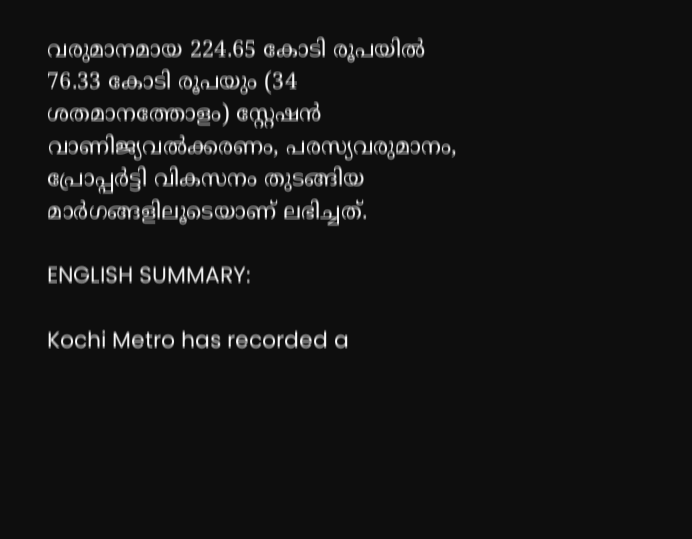വരുമാനമായ 224.65 കോടി രൂപയിൽ 76.33 കോടി രൂപയും (34 ശതമാനത്തോളം) സ്റ്റേഷൻ വാണിജ്യവൽക്കരണം, പരസ്യവരുമാനം, പ്രോപ്പർട്ടി വികസനം തുടങ്ങിയ മാർഗങ്ങളിലൂടെയാണ് ലഭിച്ചത്.

ENGLISH SUMMARY:

Kochi Metro has recorded a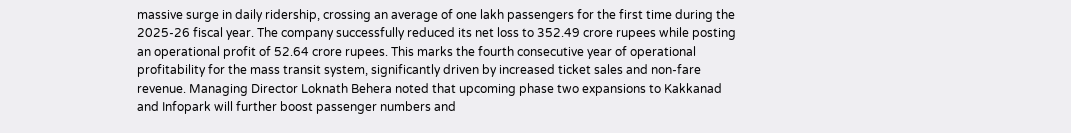massive surge in daily ridership, crossing an average of one lakh passengers for the first time during the 2025-26 fiscal year. The company successfully reduced its net loss to 352.49 crore rupees while posting an operational profit of 52.64 crore rupees. This marks the fourth consecutive year of operational profitability for the mass transit system, significantly driven by increased ticket sales and non-fare revenue. Managing Director Loknath Behera noted that upcoming phase two expansions to Kakkanad and Infopark will further boost passenger numbers and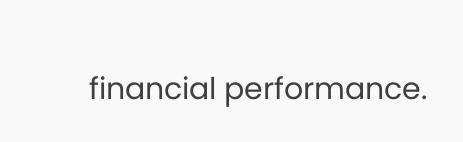financial performance.